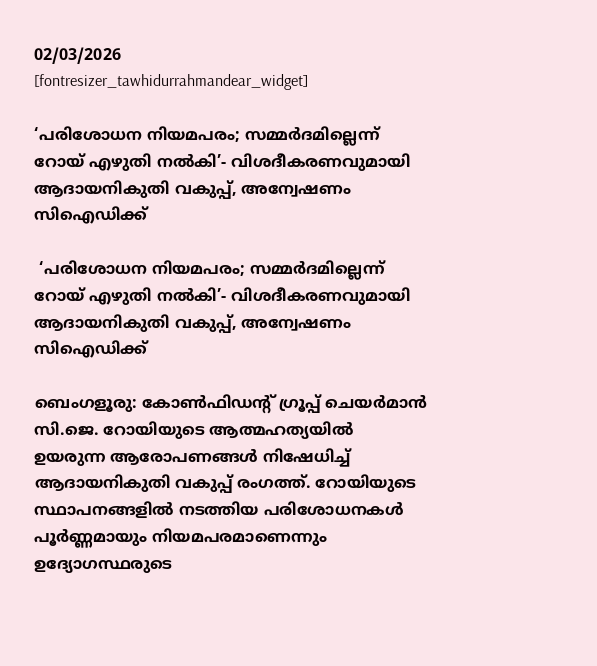02/03/2026
[fontresizer_tawhidurrahmandear_widget]

‘പരിശോധന നിയമപരം; സമ്മർദമില്ലെന്ന് റോയ് എഴുതി നൽകി’- വിശദീകരണവുമായി ആദായനികുതി വകുപ്പ്, അന്വേഷണം സിഐഡിക്ക്

 ‘പരിശോധന നിയമപരം; സമ്മർദമില്ലെന്ന് റോയ് എഴുതി നൽകി’- വിശദീകരണവുമായി ആദായനികുതി വകുപ്പ്, അന്വേഷണം സിഐഡിക്ക്

ബെംഗളൂരു: കോൺഫിഡന്റ് ഗ്രൂപ്പ് ചെയർമാൻ സി.ജെ. റോയിയുടെ ആത്മഹത്യയിൽ ഉയരുന്ന ആരോപണങ്ങൾ നിഷേധിച്ച് ആദായനികുതി വകുപ്പ് രംഗത്ത്. റോയിയുടെ സ്ഥാപനങ്ങളിൽ നടത്തിയ പരിശോധനകൾ പൂർണ്ണമായും നിയമപരമാണെന്നും ഉദ്യോഗസ്ഥരുടെ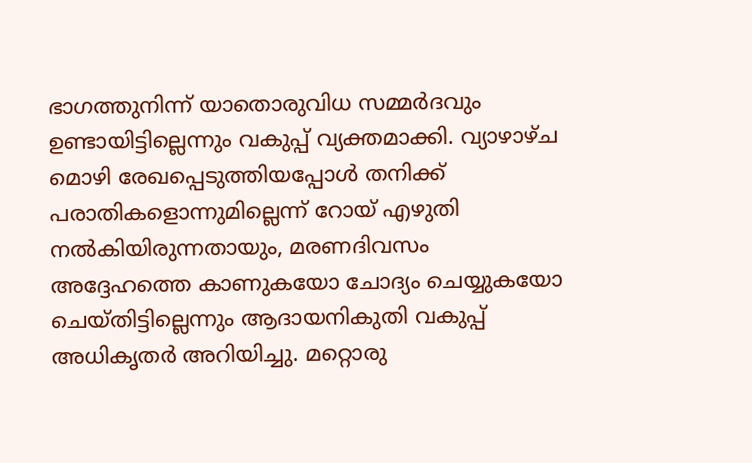ഭാഗത്തുനിന്ന് യാതൊരുവിധ സമ്മർദവും ഉണ്ടായിട്ടില്ലെന്നും വകുപ്പ് വ്യക്തമാക്കി. വ്യാഴാഴ്ച മൊഴി രേഖപ്പെടുത്തിയപ്പോൾ തനിക്ക് പരാതികളൊന്നുമില്ലെന്ന് റോയ് എഴുതി നൽകിയിരുന്നതായും, മരണദിവസം അദ്ദേഹത്തെ കാണുകയോ ചോദ്യം ചെയ്യുകയോ ചെയ്തിട്ടില്ലെന്നും ആദായനികുതി വകുപ്പ് അധികൃതർ അറിയിച്ചു. മറ്റൊരു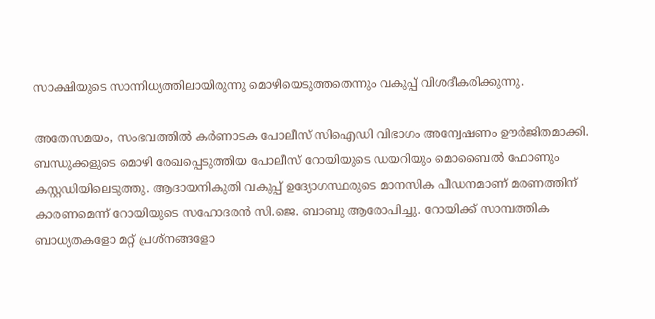സാക്ഷിയുടെ സാന്നിധ്യത്തിലായിരുന്നു മൊഴിയെടുത്തതെന്നും വകുപ്പ് വിശദീകരിക്കുന്നു.

അതേസമയം, സംഭവത്തിൽ കർണാടക പോലീസ് സിഐഡി വിഭാഗം അന്വേഷണം ഊർജിതമാക്കി. ബന്ധുക്കളുടെ മൊഴി രേഖപ്പെടുത്തിയ പോലീസ് റോയിയുടെ ഡയറിയും മൊബൈൽ ഫോണും കസ്റ്റഡിയിലെടുത്തു. ആദായനികുതി വകുപ്പ് ഉദ്യോഗസ്ഥരുടെ മാനസിക പീഡനമാണ് മരണത്തിന് കാരണമെന്ന് റോയിയുടെ സഹോദരൻ സി.ജെ. ബാബു ആരോപിച്ചു. റോയിക്ക് സാമ്പത്തിക ബാധ്യതകളോ മറ്റ് പ്രശ്‌നങ്ങളോ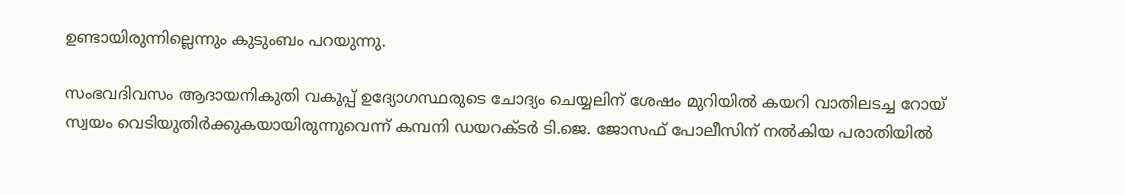ഉണ്ടായിരുന്നില്ലെന്നും കുടുംബം പറയുന്നു.

സംഭവദിവസം ആദായനികുതി വകുപ്പ് ഉദ്യോഗസ്ഥരുടെ ചോദ്യം ചെയ്യലിന് ശേഷം മുറിയിൽ കയറി വാതിലടച്ച റോയ് സ്വയം വെടിയുതിർക്കുകയായിരുന്നുവെന്ന് കമ്പനി ഡയറക്ടർ ടി.ജെ. ജോസഫ് പോലീസിന് നൽകിയ പരാതിയിൽ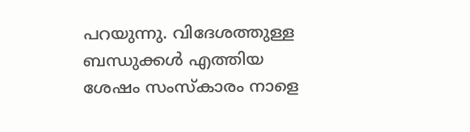പറയുന്നു. വിദേശത്തുള്ള ബന്ധുക്കൾ എത്തിയ ശേഷം സംസ്‌കാരം നാളെ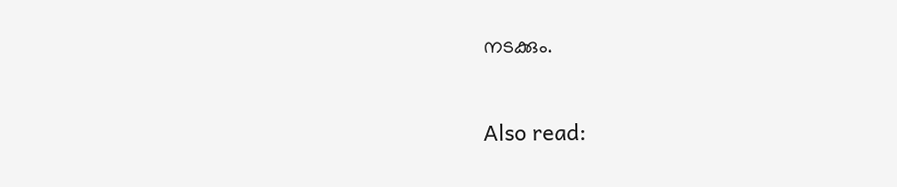നടക്കും.

Also read: